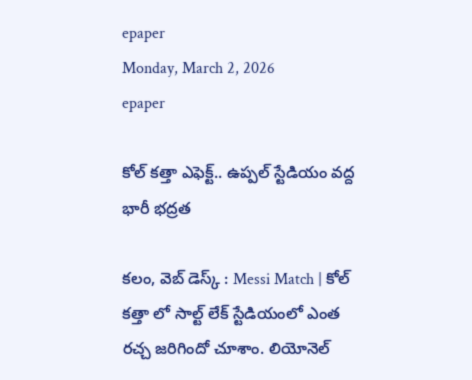epaper
Monday, March 2, 2026
epaper

కోల్ కత్తా ఎఫెక్ట్.. ఉప్పల్ స్టేడియం వద్ద భారీ భద్రత

కలం, వెబ్ డెస్క్ : Messi Match | కోల్ కత్తా లో సాల్ట్ లేక్ స్టేడియంలో ఎంత రచ్చ జరిగిందో చూశాం. లియోనెల్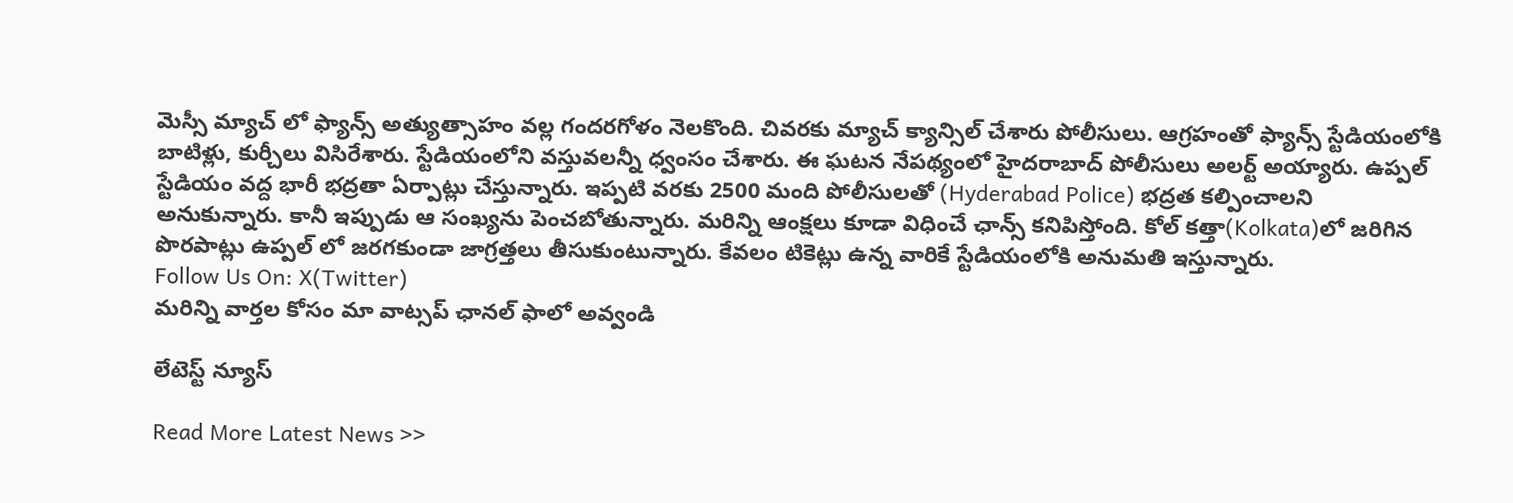మెస్సీ మ్యాచ్ లో ఫ్యాన్స్ అత్యుత్సాహం వల్ల గందరగోళం నెలకొంది. చివరకు మ్యాచ్ క్యాన్సిల్ చేశారు పోలీసులు. ఆగ్రహంతో ఫ్యాన్స్ స్టేడియంలోకి బాటిళ్లు, కుర్చీలు విసిరేశారు. స్టేడియంలోని వస్తువలన్నీ ధ్వంసం చేశారు. ఈ ఘటన నేపథ్యంలో హైదరాబాద్ పోలీసులు అలర్ట్ అయ్యారు. ఉప్పల్ స్టేడియం వద్ద భారీ భద్రతా ఏర్పాట్లు చేస్తున్నారు. ఇప్పటి వరకు 2500 మంది పోలీసులతో (Hyderabad Police) భద్రత కల్పించాలని అనుకున్నారు. కానీ ఇప్పుడు ఆ సంఖ్యను పెంచబోతున్నారు. మరిన్ని ఆంక్షలు కూడా విధించే ఛాన్స్ కనిపిస్తోంది. కోల్ కత్తా(Kolkata)లో జరిగిన పొరపాట్లు ఉప్పల్ లో జరగకుండా జాగ్రత్తలు తీసుకుంటున్నారు. కేవలం టికెట్లు ఉన్న వారికే స్టేడియంలోకి అనుమతి ఇస్తున్నారు.
Follow Us On: X(Twitter)
మ‌రిన్ని వార్త‌ల కోసం మా వాట్స‌ప్ ఛాన‌ల్ ఫాలో అవ్వండి

లేటెస్ట్ న్యూస్‌

Read More Latest News >>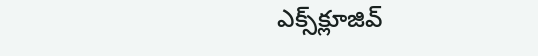ఎక్స్‌క్లూజివ్‌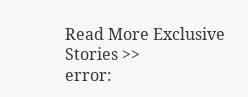Read More Exclusive Stories >>
error: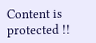Content is protected !!